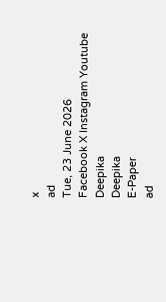x
ad
Tue, 23 June 2026
Facebook X Instagram Youtube
Deepika
Deepika
E-Paper
ad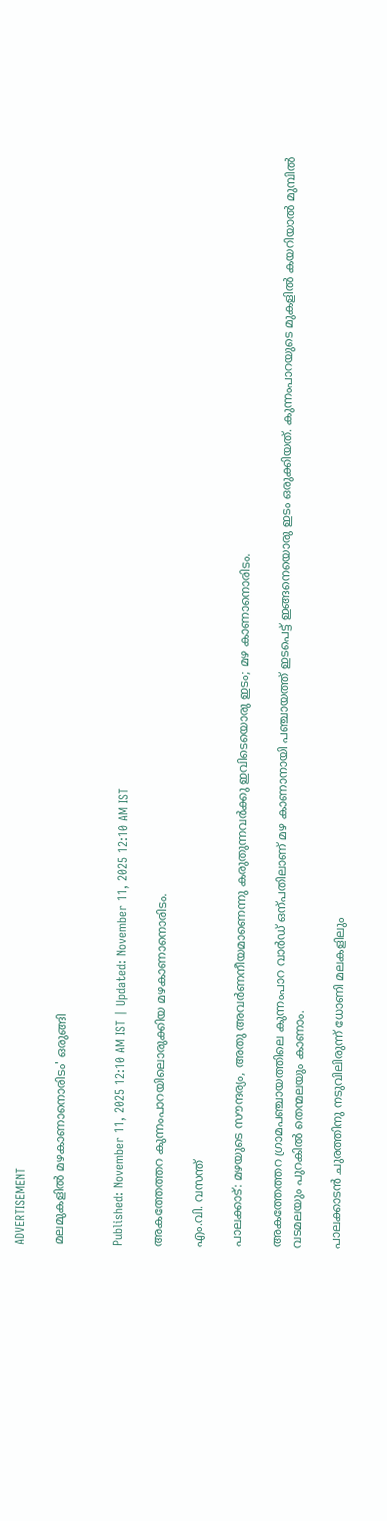ADVERTISEMENT

മലമുകളിൽ മഴകാണാനൊരിടം' ഒരുങ്ങി


Published: November 11, 2025 12:10 AM IST | Updated: November 11, 2025 12:10 AM IST

അകത്തേത്തറ കുന്നംപാറയിലൊരുക്കിയ മഴകാണാനൊരിടം.

എം.വി. വസന്ത്

പാലക്കാട്: മഴയുടെ സൗന്ദര്യം, അതു അവർണനീയമാണെന്നു കരുതുന്നവർക്കു ഇവിടെയൊരു ഇടം; മഴ കാണാനൊരിടം.

അകത്തേത്തറ ഗ്രാമപഞ്ചായത്തിലെ കുന്നംപാറ വാർഡ് ഒന്പതിലാണ് മഴ കാണാനായി പഞ്ചായത്ത് ഇടപെട്ട് ഇങ്ങനെയൊരു ഇടം ഒരുക്കിയത്. കുന്നംപാറയുടെ മുകളിൽ കയറിയാൽ മുമ്പിൽ വടമലയും പുറകിൽ തെന്മലയും കാണാം.

പാലക്കാടൻ ചുരത്തിനു നടുവിലിരുന്ന് ധോണി മലകളിലും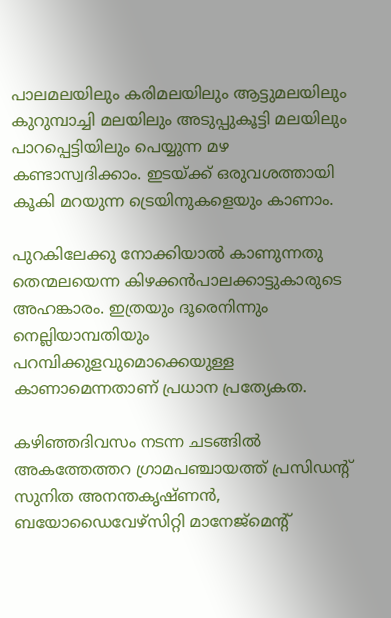പാലമലയിലും കരിമലയിലും ആട്ടുമലയിലും കുറുമ്പാച്ചി മലയിലും അടുപ്പുകൂട്ടി മലയിലും പാറപ്പെട്ടിയിലും പെയ്യുന്ന മഴ കണ്ടാസ്വദിക്കാം. ഇടയ്ക്ക് ഒരുവശത്തായി കൂകി മറയുന്ന ട്രെയിനുകളെയും കാണാം.

പുറകിലേക്കു നോക്കിയാൽ കാണുന്നതു തെന്മലയെന്ന കിഴക്കൻപാലക്കാട്ടുകാരുടെ അഹങ്കാരം. ഇത്രയും ദൂരെനിന്നും നെല്ലിയാമ്പതിയും പറമ്പിക്കുളവുമൊക്കെയുള്ള കാണാമെന്നതാണ് പ്രധാന പ്രത്യേകത.

കഴിഞ്ഞദിവസം നടന്ന ചടങ്ങിൽ അകത്തേത്തറ ഗ്രാമപഞ്ചായത്ത് പ്രസിഡന്‍റ് സുനിത അനന്തകൃഷ്ണൻ, ബയോഡൈവേഴ്സിറ്റി മാനേജ്മെന്‍റ്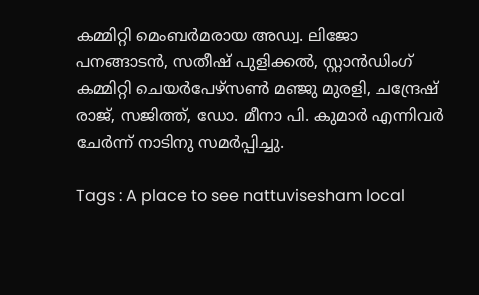കമ്മിറ്റി മെംബർമരായ അഡ്വ. ലിജോ പനങ്ങാടൻ, സതീഷ് പുളിക്കൽ, സ്റ്റാൻഡിംഗ് കമ്മിറ്റി ചെയർപേഴ്സൺ മഞ്ജു മുരളി, ചന്ദ്രേഷ് രാജ്, സജിത്ത്, ഡോ. മീനാ പി. കുമാർ എന്നിവർ ചേർന്ന് നാടിനു സമർപ്പിച്ചു.

Tags : A place to see nattuvisesham local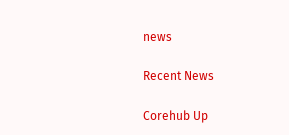news

Recent News

Corehub Up